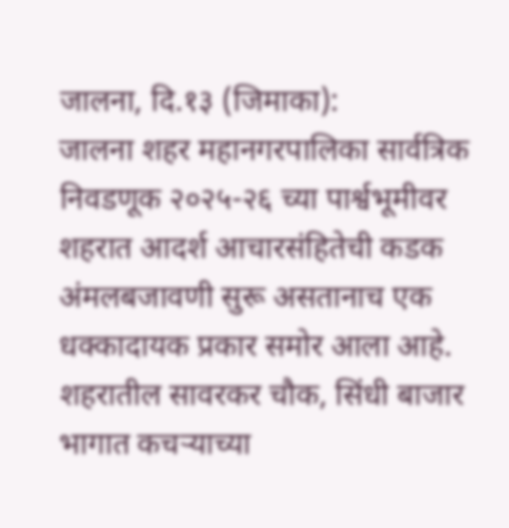जालना, दि.१३ (जिमाका):
जालना शहर महानगरपालिका सार्वत्रिक निवडणूक २०२५-२६ च्या पार्श्वभूमीवर शहरात आदर्श आचारसंहितेची कडक अंमलबजावणी सुरू असतानाच एक धक्कादायक प्रकार समोर आला आहे. शहरातील सावरकर चौक, सिंधी बाजार भागात कचऱ्याच्या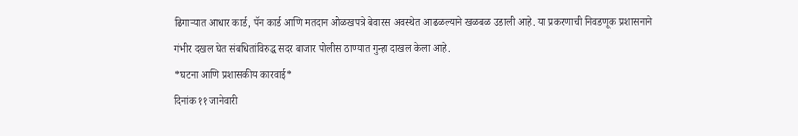ढिगाऱ्यात आधार कार्ड, पॅन कार्ड आणि मतदान ओळखपत्रे बेवारस अवस्थेत आढळल्याने खळबळ उडाली आहे. या प्रकरणाची निवडणूक प्रशासनाने गंभीर दखल घेत संबधितांविरुद्ध सदर बाजार पोलीस ठाण्यात गुन्हा दाखल केला आहे.
*घटना आणि प्रशासकीय कारवाई*
दिनांक ११ जानेवारी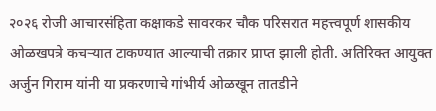२०२६ रोजी आचारसंहिता कक्षाकडे सावरकर चौक परिसरात महत्त्वपूर्ण शासकीय ओळखपत्रे कचऱ्यात टाकण्यात आल्याची तक्रार प्राप्त झाली होती. अतिरिक्त आयुक्त अर्जुन गिराम यांनी या प्रकरणाचे गांभीर्य ओळखून तातडीने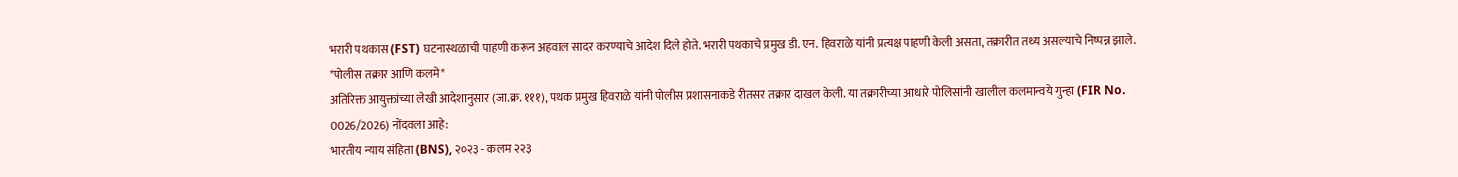भरारी पथकास (FST) घटनास्थळाची पाहणी करून अहवाल सादर करण्याचे आदेश दिले होते. भरारी पथकाचे प्रमुख डी. एन. हिवराळे यांनी प्रत्यक्ष पाहणी केली असता, तक्रारीत तथ्य असल्याचे निष्पन्न झाले.
*पोलीस तक्रार आणि कलमे*
अतिरिक्त आयुक्तांच्या लेखी आदेशानुसार (जा.क्र. १११), पथक प्रमुख हिवराळे यांनी पोलीस प्रशासनाकडे रीतसर तक्रार दाखल केली. या तक्रारीच्या आधारे पोलिसांनी खालील कलमान्वये गुन्हा (FIR No. 0026/2026) नोंदवला आहे:
भारतीय न्याय संहिता (BNS), २०२३ - कलम २२३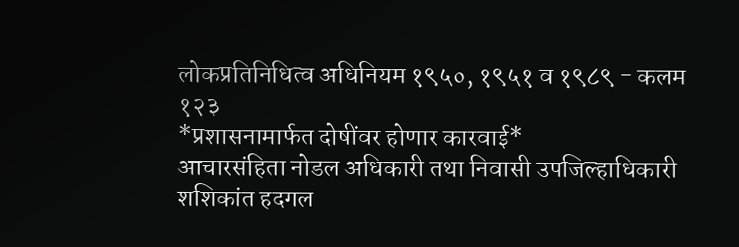लोकप्रतिनिधित्व अधिनियम १९५०, १९५१ व १९८९ - कलम १२३
*प्रशासनामार्फत दोषींवर होणार कारवाई*
आचारसंहिता नोडल अधिकारी तथा निवासी उपजिल्हाधिकारी शशिकांत हदगल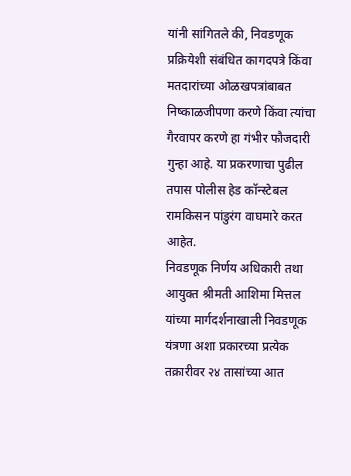यांनी सांगितले की, निवडणूक प्रक्रियेशी संबंधित कागदपत्रे किंवा मतदारांच्या ओळखपत्रांबाबत निष्काळजीपणा करणे किंवा त्यांचा गैरवापर करणे हा गंभीर फौजदारी गुन्हा आहे. या प्रकरणाचा पुढील तपास पोलीस हेड कॉन्स्टेबल रामकिसन पांडुरंग वाघमारे करत आहेत.
निवडणूक निर्णय अधिकारी तथा आयुक्त श्रीमती आशिमा मित्तल यांच्या मार्गदर्शनाखाली निवडणूक यंत्रणा अशा प्रकारच्या प्रत्येक तक्रारीवर २४ तासांच्या आत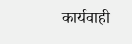कार्यवाही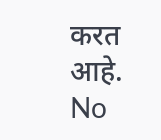करत आहे.
No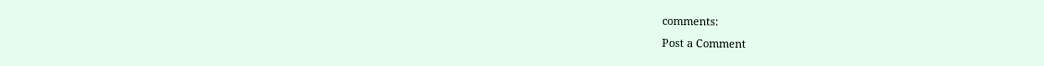comments:
Post a Comment